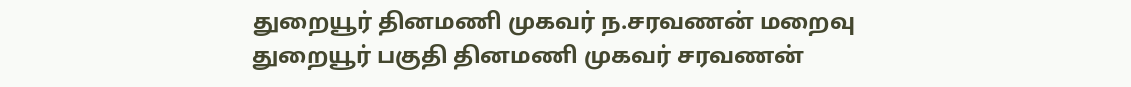துறையூர் தினமணி முகவர் ந.சரவணன் மறைவு
துறையூர் பகுதி தினமணி முகவர் சரவணன்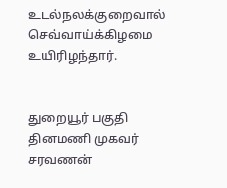உடல்நலக்குறைவால் செவ்வாய்க்கிழமை உயிரிழந்தார்.


துறையூர் பகுதி தினமணி முகவர் சரவணன்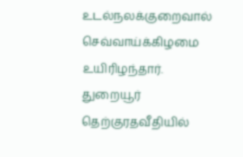உடல்நலக்குறைவால் செவ்வாய்க்கிழமை உயிரிழந்தார்.
துறையூர் தெற்குரதவீதியில்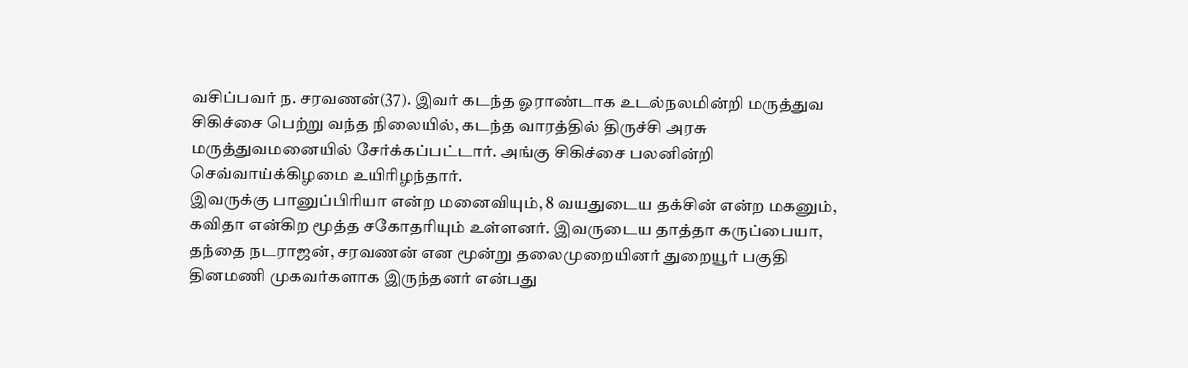வசிப்பவர் ந. சரவணன்(37). இவர் கடந்த ஓராண்டாக உடல்நலமின்றி மருத்துவ சிகிச்சை பெற்று வந்த நிலையில், கடந்த வாரத்தில் திருச்சி அரசு மருத்துவமனையில் சேர்க்கப்பட்டார். அங்கு சிகிச்சை பலனின்றி செவ்வாய்க்கிழமை உயிரிழந்தார்.
இவருக்கு பானுப்பிரியா என்ற மனைவியும், 8 வயதுடைய தக்சின் என்ற மகனும், கவிதா என்கிற மூத்த சகோதரியும் உள்ளனர். இவருடைய தாத்தா கருப்பையா, தந்தை நடராஜன், சரவணன் என மூன்று தலைமுறையினர் துறையூர் பகுதி தினமணி முகவர்களாக இருந்தனர் என்பது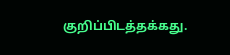குறிப்பிடத்தக்கது.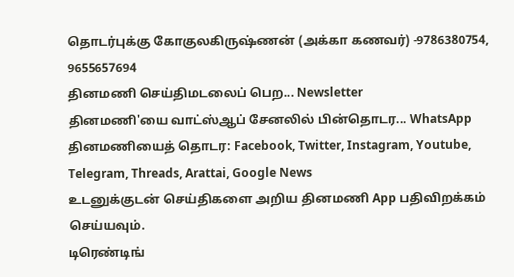தொடர்புக்கு கோகுலகிருஷ்ணன் (அக்கா கணவர்) -9786380754, 9655657694
தினமணி செய்திமடலைப் பெற... Newsletter
தினமணி'யை வாட்ஸ்ஆப் சேனலில் பின்தொடர... WhatsApp
தினமணியைத் தொடர: Facebook, Twitter, Instagram, Youtube, Telegram, Threads, Arattai, Google News
உடனுக்குடன் செய்திகளை அறிய தினமணி App பதிவிறக்கம் செய்யவும்.
டிரெண்டிங்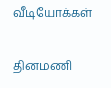வீடியோக்கள்

தினமணி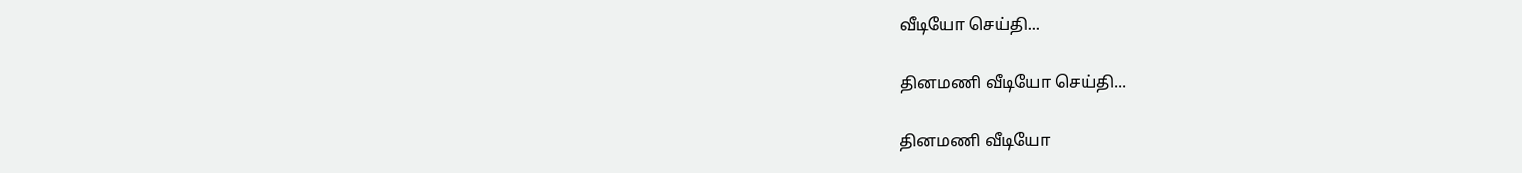வீடியோ செய்தி...

தினமணி வீடியோ செய்தி...

தினமணி வீடியோ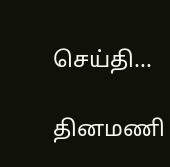செய்தி...

தினமணி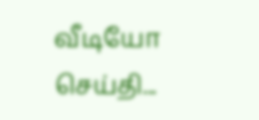வீடியோ செய்தி...